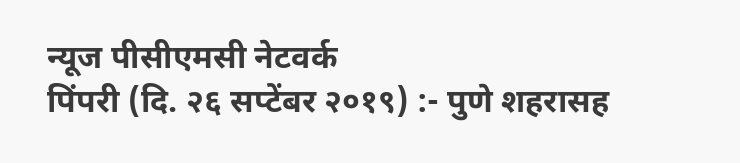न्यूज पीसीएमसी नेटवर्क
पिंपरी (दि. २६ सप्टेंबर २०१९) :- पुणे शहरासह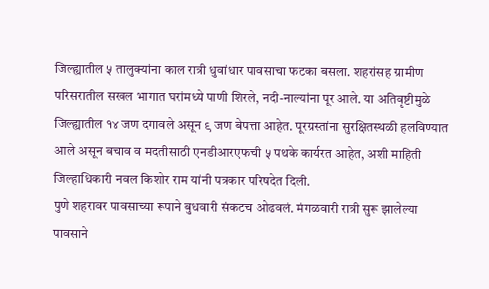जिल्ह्यातील ५ तालुक्यांना काल रात्री धुवांधार पावसाचा फटका बसला. शहरांसह ग्रामीण परिसरातील सखल भागात घरांमध्ये पाणी शिरले, नदी-नाल्यांना पूर आले. या अतिवृष्टीमुळे जिल्ह्यातील १४ जण दगावले असून ९ जण बेपत्ता आहेत. पूरग्रस्तांना सुरक्षितस्थळी हलविण्यात आले असून बचाव व मदतीसाठी एनडीआरएफची ५ पथके कार्यरत आहेत, अशी माहिती जिल्हाधिकारी नवल किशोर राम यांनी पत्रकार परिषदेत दिली.
पुणे शहरावर पावसाच्या रूपाने बुधवारी संकटच ओढवलं. मंगळवारी रात्री सुरू झालेल्या पावसाने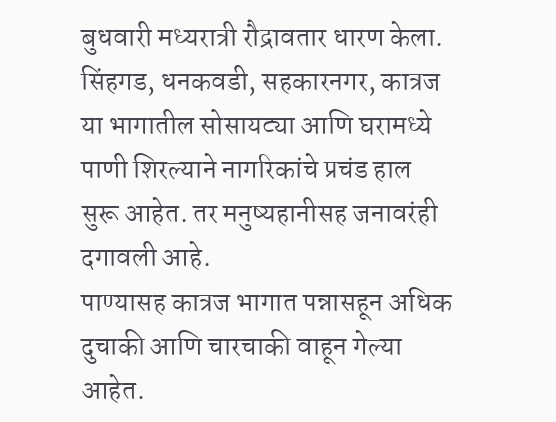बुधवारी मध्यरात्री रौद्रावतार धारण केला. सिंहगड, धनकवडी, सहकारनगर, कात्रज या भागातील सोसायट्या आणि घरामध्ये पाणी शिरल्याने नागरिकांचे प्रचंड हाल सुरू आहेत. तर मनुष्यहानीसह जनावरंही दगावली आहे.
पाण्यासह कात्रज भागात पन्नासहून अधिक दुचाकी आणि चारचाकी वाहून गेल्या आहेत.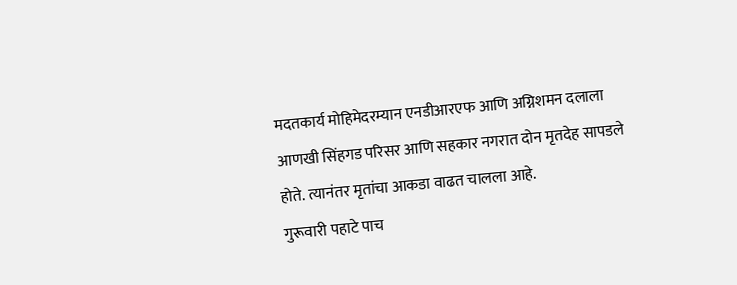मदतकार्य मोहिमेदरम्यान एनडीआरएफ आणि अग्निशमन दलाला आणखी सिंहगड परिसर आणि सहकार नगरात दोन मृतदेह सापडले होते. त्यानंतर मृतांचा आकडा वाढत चालला आहे.
गुरूवारी पहाटे पाच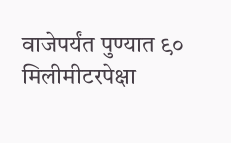वाजेपर्यंत पुण्यात ९० मिलीमीटरपेक्षा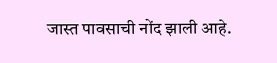जास्त पावसाची नोंद झाली आहे.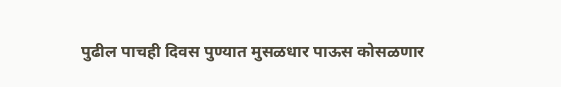पुढील पाचही दिवस पुण्यात मुसळधार पाऊस कोसळणार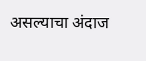असल्याचा अंदाज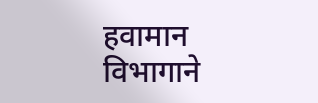हवामान विभागाने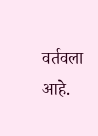वर्तवला आहे.